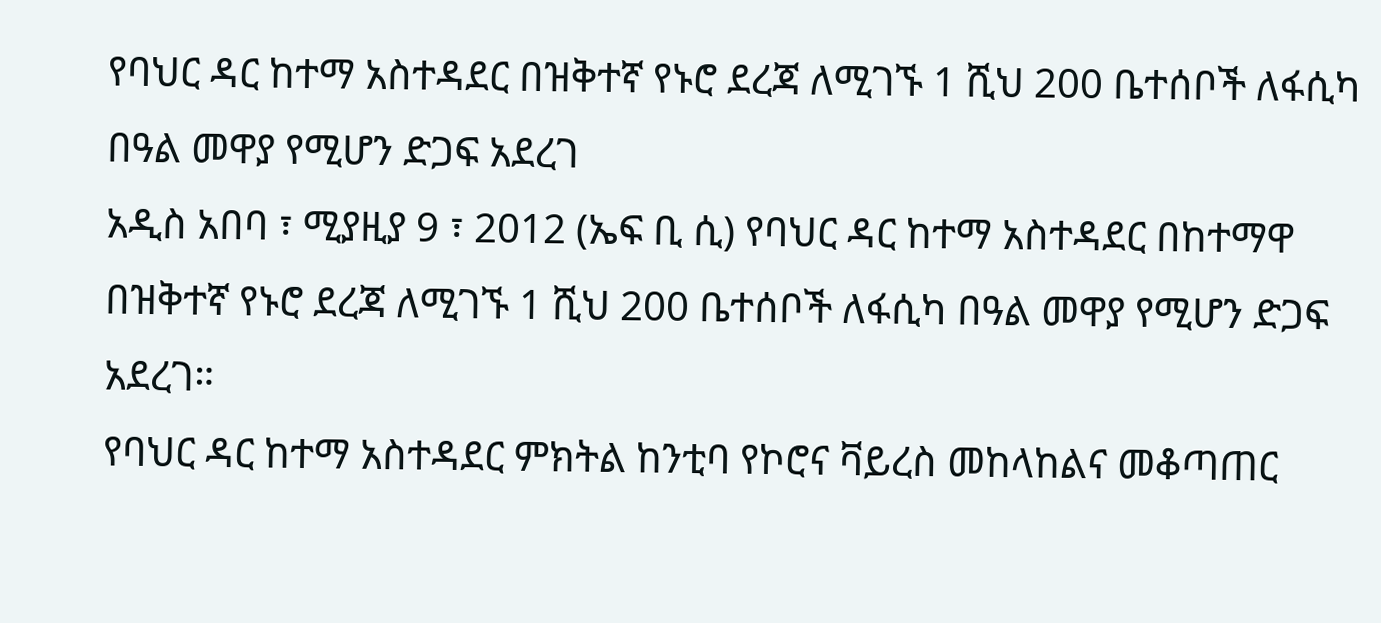የባህር ዳር ከተማ አስተዳደር በዝቅተኛ የኑሮ ደረጃ ለሚገኙ 1 ሺህ 200 ቤተሰቦች ለፋሲካ በዓል መዋያ የሚሆን ድጋፍ አደረገ
አዲስ አበባ ፣ ሚያዚያ 9 ፣ 2012 (ኤፍ ቢ ሲ) የባህር ዳር ከተማ አስተዳደር በከተማዋ በዝቅተኛ የኑሮ ደረጃ ለሚገኙ 1 ሺህ 200 ቤተሰቦች ለፋሲካ በዓል መዋያ የሚሆን ድጋፍ አደረገ።
የባህር ዳር ከተማ አስተዳደር ምክትል ከንቲባ የኮሮና ቫይረስ መከላከልና መቆጣጠር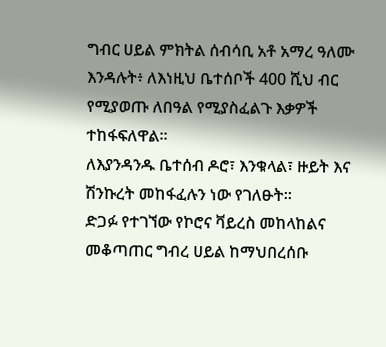ግብር ሀይል ምክትል ሰብሳቢ አቶ አማረ ዓለሙ እንዳሉት፥ ለእነዚህ ቤተሰቦች 400 ሺህ ብር የሚያወጡ ለበዓል የሚያስፈልጉ እቃዎች ተከፋፍለዋል።
ለእያንዳንዱ ቤተሰብ ዶሮ፣ እንቁላል፣ ዙይት እና ሽንኩረት መከፋፈሉን ነው የገለፁት።
ድጋፉ የተገኘው የኮሮና ቫይረስ መከላከልና መቆጣጠር ግብረ ሀይል ከማህበረሰቡ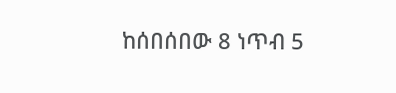ከሰበሰበው 8 ነጥብ 5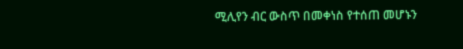ሚሊየን ብር ውስጥ በመቀነስ የተሰጠ መሆኑን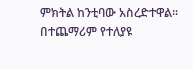ምክትል ከንቲባው አስረድተዋል።
በተጨማሪም የተለያዩ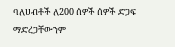ባለሀብቶች ለ200 ሰዎች ሰዎች ድጋፍ ማድረጋቸውንም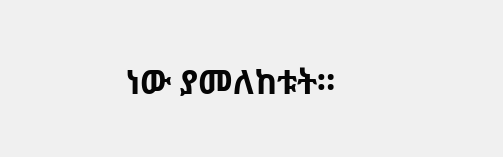ነው ያመለከቱት።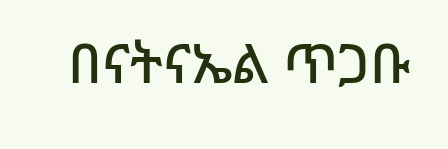በናትናኤል ጥጋቡ